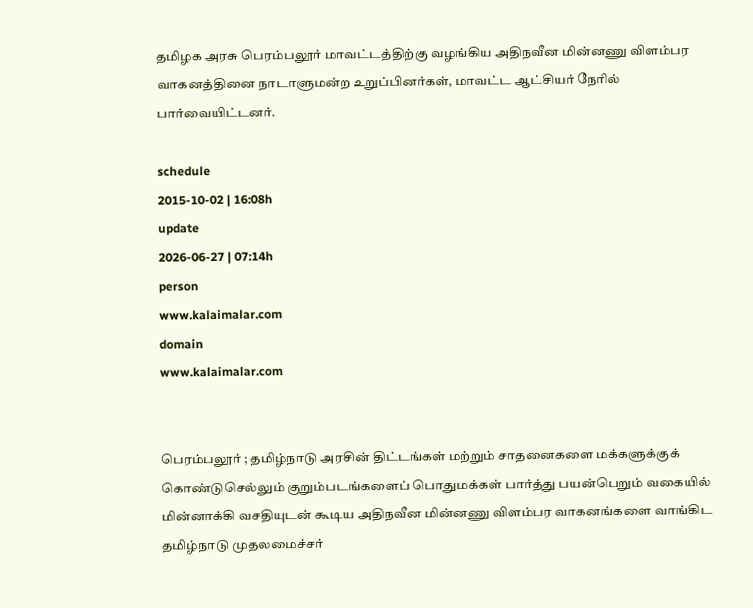தமிழக அரசு பெரம்பலூர் மாவட்டத்திற்கு வழங்கிய அதிநவீன மின்னணு விளம்பர வாகனத்தினை நாடாளுமன்ற உறுப்பினர்கள், மாவட்ட ஆட்சியர் நேரில் பார்வையிட்டனர்.

schedule
2015-10-02 | 16:08h
update
2026-06-27 | 07:14h
person
www.kalaimalar.com
domain
www.kalaimalar.com


பெரம்பலூர் ; தமிழ்நாடு அரசின் திட்டங்கள் மற்றும் சாதனைகளை மக்களுக்குக் கொண்டுசெல்லும் குறும்படங்களைப் பொதுமக்கள் பார்த்து பயன்பெறும் வகையில் மின்னாக்கி வசதியுடன் கூடிய அதிநவீன மின்னணு விளம்பர வாகனங்களை வாங்கிட தமிழ்நாடு முதலமைச்சர்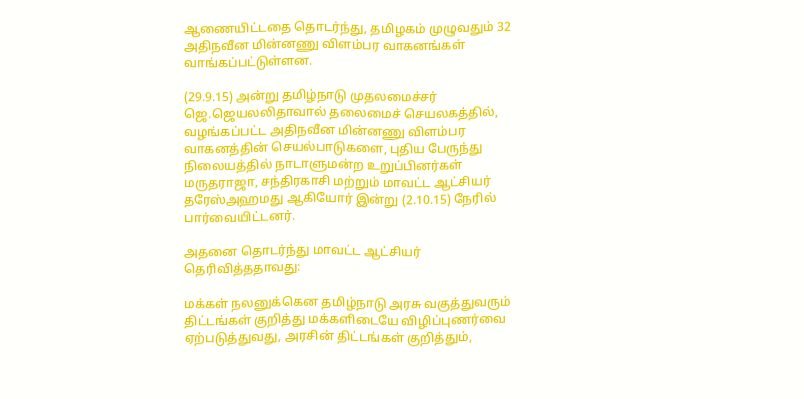ஆணையிட்டதை தொடர்ந்து, தமிழகம் முழுவதும் 32 அதிநவீன மின்னணு விளம்பர வாகனங்கள் வாங்கப்பட்டுள்ளன.

(29.9.15) அன்று தமிழ்நாடு முதலமைச்சர் ஜெ.ஜெயலலிதாவால் தலைமைச் செயலகத்தில், வழங்கப்பட்ட அதிநவீன மின்னணு விளம்பர வாகனத்தின் செயல்பாடுகளை, புதிய பேருந்து நிலையத்தில் நாடாளுமன்ற உறுப்பினர்கள் மருதராஜா, சந்திரகாசி மற்றும் மாவட்ட ஆட்சியர் தரேஸ்அஹமது ஆகியோர் இன்று (2.10.15) நேரில் பார்வையிட்டனர்.

அதனை தொடர்ந்து மாவட்ட ஆட்சியர் தெரிவித்ததாவது:

மக்கள் நலனுக்கென தமிழ்நாடு அரசு வகுத்துவரும் திட்டங்கள் குறித்து மக்களிடையே விழிப்புணர்வை ஏற்படுத்துவது, அரசின் திட்டங்கள் குறித்தும்,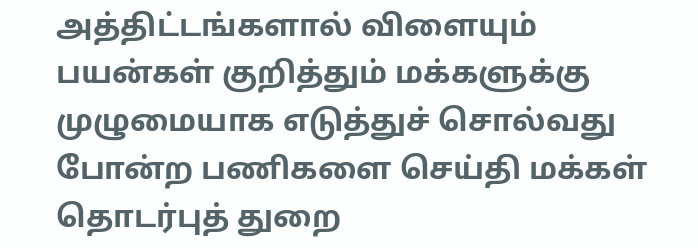அத்திட்டங்களால் விளையும் பயன்கள் குறித்தும் மக்களுக்கு முழுமையாக எடுத்துச் சொல்வது போன்ற பணிகளை செய்தி மக்கள் தொடர்புத் துறை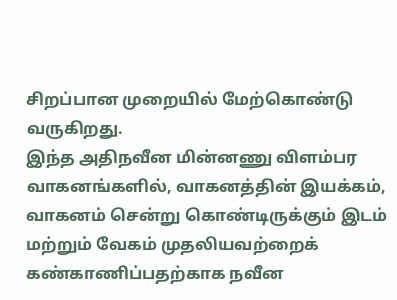சிறப்பான முறையில் மேற்கொண்டு வருகிறது.
இந்த அதிநவீன மின்னணு விளம்பர வாகனங்களில், வாகனத்தின் இயக்கம், வாகனம் சென்று கொண்டிருக்கும் இடம் மற்றும் வேகம் முதலியவற்றைக் கண்காணிப்பதற்காக நவீன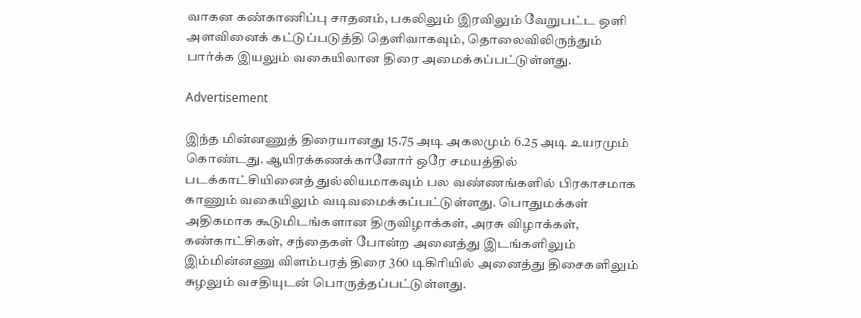வாகன கண்காணிப்பு சாதனம், பகலிலும் இரவிலும் வேறுபட்ட ஒளி அளவினைக் கட்டுப்படுத்தி தெளிவாகவும், தொலைவிலிருந்தும் பார்க்க இயலும் வகையிலான திரை அமைக்கப்பட்டுள்ளது.

Advertisement

இந்த மின்னணுத் திரையானது 15.75 அடி அகலமும் 6.25 அடி உயரமும் கொண்டது. ஆயிரக்கணக்கானோர் ஒரே சமயத்தில் படக்காட்சியினைத் துல்லியமாகவும் பல வண்ணங்களில் பிரகாசமாக காணும் வகையிலும் வடிவமைக்கப்பட்டுள்ளது. பொதுமக்கள் அதிகமாக கூடுமிடங்களான திருவிழாக்கள், அரசு விழாக்கள், கண்காட்சிகள், சந்தைகள் போன்ற அனைத்து இடங்களிலும் இம்மின்னணு விளம்பரத் திரை 360 டிகிரியில் அனைத்து திசைகளிலும் சுழலும் வசதியுடன் பொருத்தப்பட்டுள்ளது.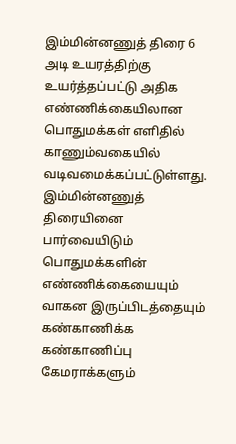இம்மின்னணுத் திரை 6 அடி உயரத்திற்கு உயர்த்தப்பட்டு அதிக எண்ணிக்கையிலான பொதுமக்கள் எளிதில் காணும்வகையில் வடிவமைக்கப்பட்டுள்ளது. இம்மின்னணுத் திரையினை பார்வையிடும் பொதுமக்களின் எண்ணிக்கையையும் வாகன இருப்பிடத்தையும் கண்காணிக்க கண்காணிப்பு கேமராக்களும்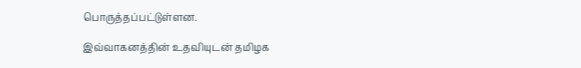பொருத்தப்பட்டுள்ளன.

இவ்வாகனத்தின் உதவியுடன் தமிழக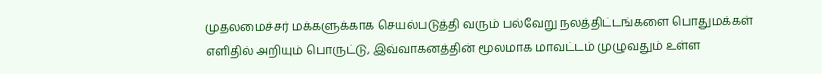முதலமைச்சர் மக்களுக்காக செயல்படுத்தி வரும் பல்வேறு நலத்திட்டங்களை பொதுமக்கள் எளிதில் அறியும் பொருட்டு, இவ்வாகனத்தின் மூலமாக மாவட்டம் முழுவதும் உள்ள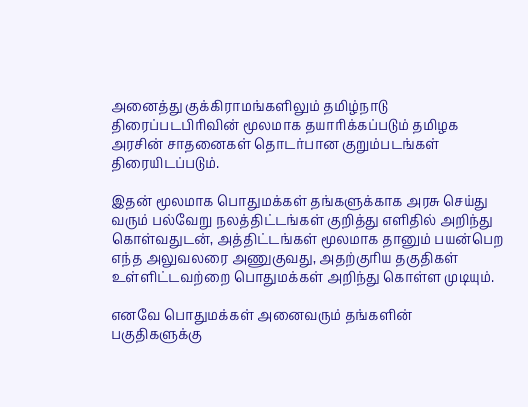அனைத்து குக்கிராமங்களிலும் தமிழ்நாடு திரைப்படபிரிவின் மூலமாக தயாரிக்கப்படும் தமிழக அரசின் சாதனைகள் தொடர்பான குறும்படங்கள் திரையிடப்படும்.

இதன் மூலமாக பொதுமக்கள் தங்களுக்காக அரசு செய்து வரும் பல்வேறு நலத்திட்டங்கள் குறித்து எளிதில் அறிந்து கொள்வதுடன், அத்திட்டங்கள் மூலமாக தானும் பயன்பெற எந்த அலுவலரை அணுகுவது, அதற்குரிய தகுதிகள் உள்ளிட்டவற்றை பொதுமக்கள் அறிந்து கொள்ள முடியும்.

எனவே பொதுமக்கள் அனைவரும் தங்களின் பகுதிகளுக்கு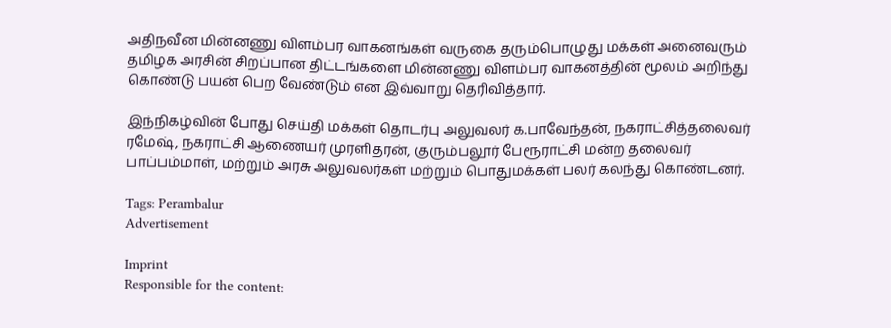அதிநவீன மின்னணு விளம்பர வாகனங்கள் வருகை தரும்பொழுது மக்கள் அனைவரும் தமிழக அரசின் சிறப்பான திட்டங்களை மின்னணு விளம்பர வாகனத்தின் மூலம் அறிந்து கொண்டு பயன் பெற வேண்டும் என இவ்வாறு தெரிவித்தார்.

இந்நிகழ்வின் போது செய்தி மக்கள் தொடர்பு அலுவலர் க.பாவேந்தன், நகராட்சித்தலைவர் ரமேஷ், நகராட்சி ஆணையர் முரளிதரன், குரும்பலூர் பேரூராட்சி மன்ற தலைவர் பாப்பம்மாள், மற்றும் அரசு அலுவலர்கள் மற்றும் பொதுமக்கள் பலர் கலந்து கொண்டனர்.

Tags: Perambalur
Advertisement

Imprint
Responsible for the content: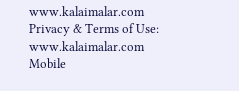www.kalaimalar.com
Privacy & Terms of Use:
www.kalaimalar.com
Mobile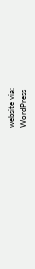website via:
WordPress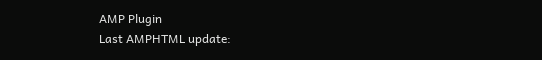AMP Plugin
Last AMPHTML update: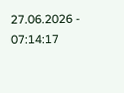27.06.2026 - 07:14:17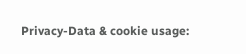Privacy-Data & cookie usage: